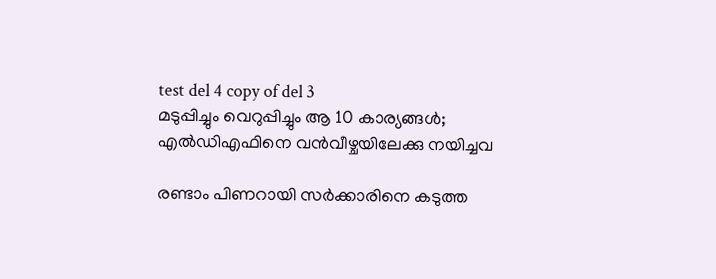test del 4 copy of del 3
മടുപ്പിച്ചും വെറുപ്പിച്ചും ആ 10 കാര്യങ്ങൾ; എൽഡിഎഫിനെ വൻവീഴ്ചയിലേക്കു നയിച്ചവ

രണ്ടാം പിണറായി സർക്കാരിനെ കടുത്ത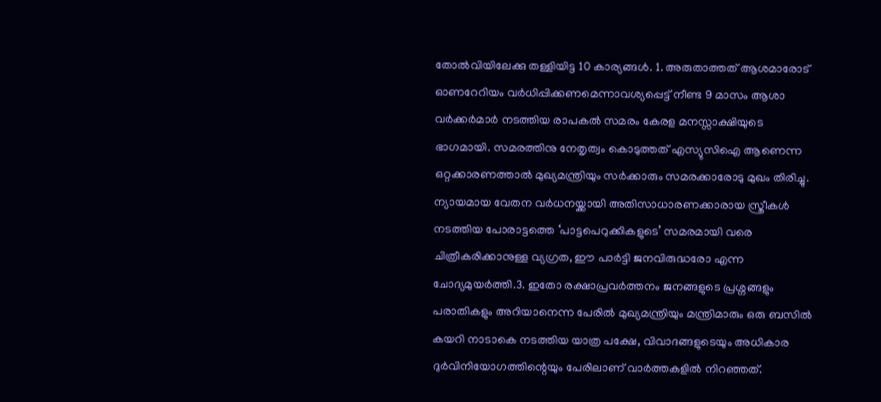തോൽവിയിലേക്കു തള്ളിയിട്ട 10 കാര്യങ്ങൾ. 1. അരുതാത്തത് ആശമാരോട് ഓണറേറിയം വർധിപ്പിക്കണമെന്നാവശ്യപ്പെട്ട് നീണ്ട 9 മാസം ആശാ വർക്കർമാർ നടത്തിയ രാപകൽ സമരം കേരള മനസ്സാക്ഷിയുടെ ഭാഗമായി. സമരത്തിനു നേതൃത്വം കൊടുത്തത് എസ്യുസിഐ ആണെന്ന ഒറ്റക്കാരണത്താൽ മുഖ്യമന്ത്രിയും സർക്കാരും സമരക്കാരോടു മുഖം തിരിച്ചു. ന്യായമായ വേതന വർധനയ്ക്കായി അതിസാധാരണക്കാരായ സ്ത്രീകൾ നടത്തിയ പോരാട്ടത്തെ ‘പാട്ടപെറുക്കികളുടെ’ സമരമായി വരെ ചിത്രീകരിക്കാനുള്ള വ്യഗ്രത, ഈ പാർട്ടി ജനവിരുദ്ധരോ എന്ന ചോദ്യമുയർത്തി.3. ഇതോ രക്ഷാപ്രവർത്തനം ജനങ്ങളുടെ പ്രശ്നങ്ങളും പരാതികളും അറിയാനെന്ന പേരിൽ മുഖ്യമന്ത്രിയും മന്ത്രിമാരും ഒരു ബസിൽ കയറി നാടാകെ നടത്തിയ യാത്ര പക്ഷേ, വിവാദങ്ങളുടെയും അധികാര ദുർവിനിയോഗത്തിന്റെയും പേരിലാണ് വാർത്തകളിൽ നിറഞ്ഞത്.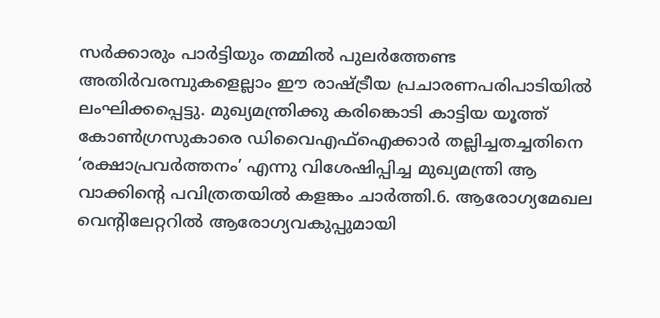സർക്കാരും പാർട്ടിയും തമ്മിൽ പുലർത്തേണ്ട അതിർവരമ്പുകളെല്ലാം ഈ രാഷ്ട്രീയ പ്രചാരണപരിപാടിയിൽ ലംഘിക്കപ്പെട്ടു. മുഖ്യമന്ത്രിക്കു കരിങ്കൊടി കാട്ടിയ യൂത്ത് കോൺഗ്രസുകാരെ ഡിവൈഎഫ്ഐക്കാർ തല്ലിച്ചതച്ചതിനെ ‘രക്ഷാപ്രവർത്തനം’ എന്നു വിശേഷിപ്പിച്ച മുഖ്യമന്ത്രി ആ വാക്കിന്റെ പവിത്രതയിൽ കളങ്കം ചാർത്തി.6. ആരോഗ്യമേഖല വെന്റിലേറ്ററിൽ ആരോഗ്യവകുപ്പുമായി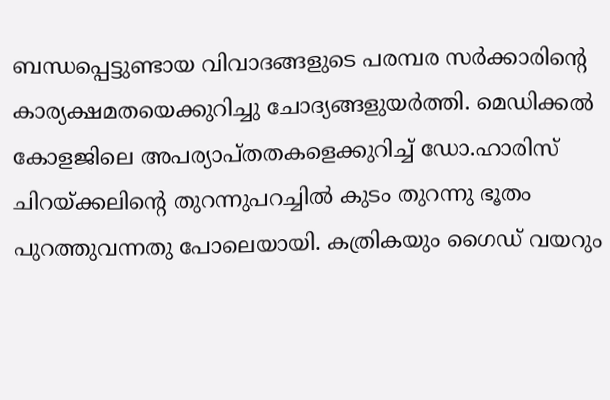ബന്ധപ്പെട്ടുണ്ടായ വിവാദങ്ങളുടെ പരമ്പര സർക്കാരിന്റെ കാര്യക്ഷമതയെക്കുറിച്ചു ചോദ്യങ്ങളുയർത്തി. മെഡിക്കൽ കോളജിലെ അപര്യാപ്തതകളെക്കുറിച്ച് ഡോ.ഹാരിസ് ചിറയ്ക്കലിന്റെ തുറന്നുപറച്ചിൽ കുടം തുറന്നു ഭൂതം പുറത്തുവന്നതു പോലെയായി. കത്രികയും ഗൈഡ് വയറും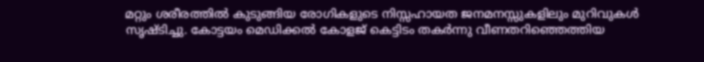മറ്റും ശരീരത്തിൽ കുടുങ്ങിയ രോഗികളുടെ നിസ്സഹായത ജനമനസ്സുകളിലും മുറിവുകൾ സൃഷ്ടിച്ചു. കോട്ടയം മെഡിക്കൽ കോളജ് കെട്ടിടം തകർന്നു വീണതറിഞ്ഞെത്തിയ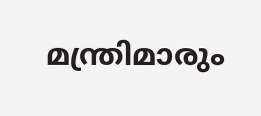മന്ത്രിമാരും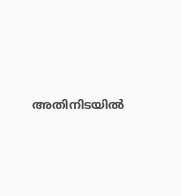അതിനിടയിൽ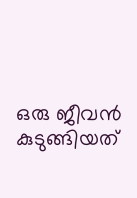ഒരു ജീവൻ കുടുങ്ങിയത്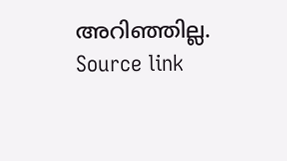അറിഞ്ഞില്ല.
Source link